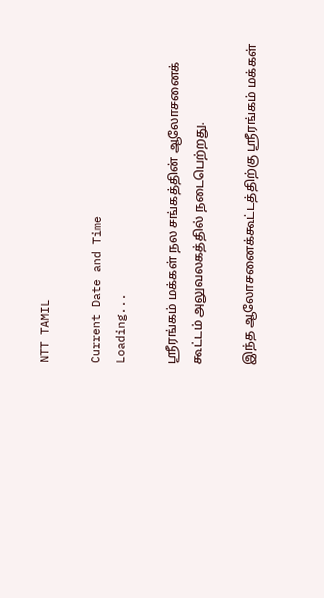NTT TAMIL

Current Date and Time
Loading...

ஸ்ரீரங்கம் மக்கள் நல சங்கத்தின் ஆலோசனைக் கூட்டம் அலுவலகத்தில் நடைபெற்றது.

இந்த ஆலோசனைக்கூட்டத்திற்கு ஸ்ரீரங்கம் மக்கள்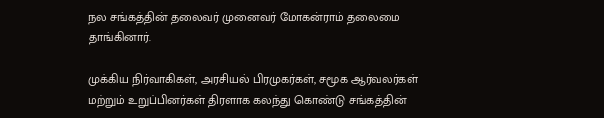நல சங்கத்தின் தலைவர் முனைவர் மோகன்ராம் தலைமை தாங்கினார்.

முக்கிய நிர்வாகிகள், அரசியல் பிரமுகர்கள், சமூக ஆர்வலர்கள் மற்றும் உறுப்பினர்கள் திரளாக கலந்து கொண்டு சங்கத்தின்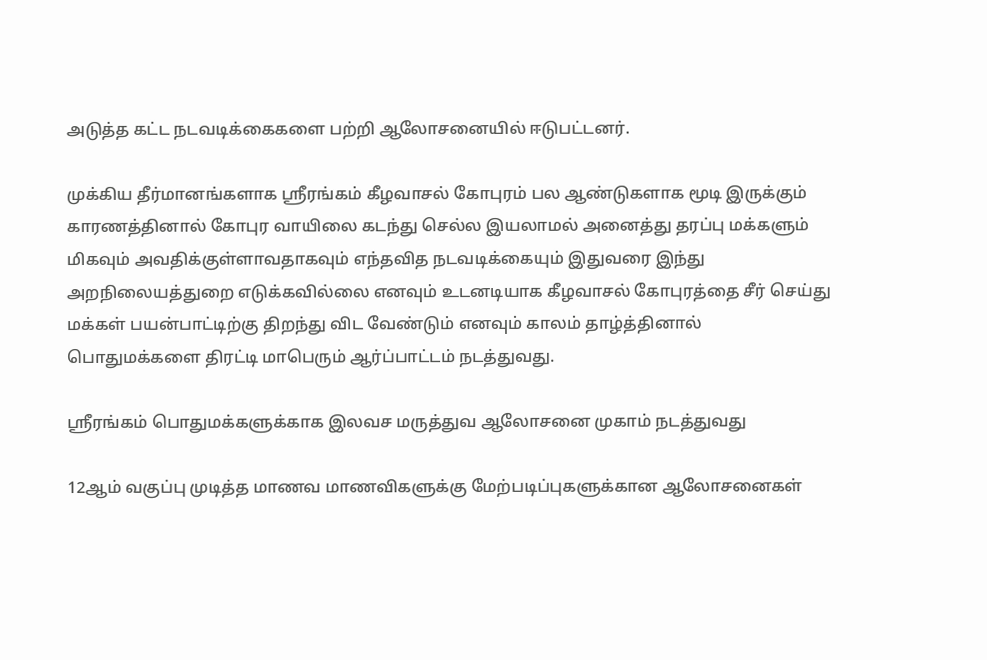அடுத்த கட்ட நடவடிக்கைகளை பற்றி ஆலோசனையில் ஈடுபட்டனர்.

முக்கிய தீர்மானங்களாக ஸ்ரீரங்கம் கீழவாசல் கோபுரம் பல ஆண்டுகளாக மூடி இருக்கும் காரணத்தினால் கோபுர வாயிலை கடந்து செல்ல இயலாமல் அனைத்து தரப்பு மக்களும் மிகவும் அவதிக்குள்ளாவதாகவும் எந்தவித நடவடிக்கையும் இதுவரை இந்து அறநிலையத்துறை எடுக்கவில்லை எனவும் உடனடியாக கீழவாசல் கோபுரத்தை சீர் செய்து மக்கள் பயன்பாட்டிற்கு திறந்து விட வேண்டும் எனவும் காலம் தாழ்த்தினால் பொதுமக்களை திரட்டி மாபெரும் ஆர்ப்பாட்டம் நடத்துவது.

ஸ்ரீரங்கம் பொதுமக்களுக்காக இலவச மருத்துவ ஆலோசனை முகாம் நடத்துவது

12ஆம் வகுப்பு முடித்த மாணவ மாணவிகளுக்கு மேற்படிப்புகளுக்கான ஆலோசனைகள்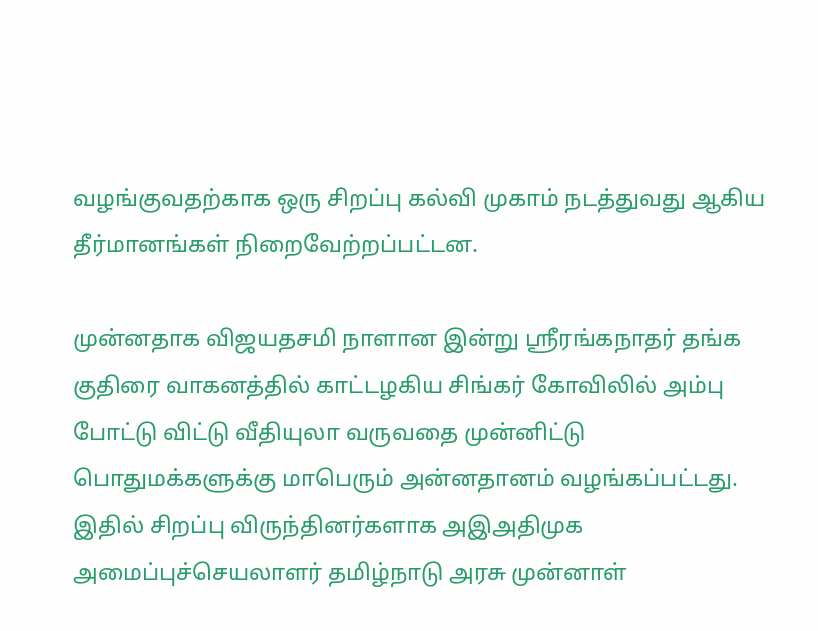வழங்குவதற்காக ஒரு சிறப்பு கல்வி முகாம் நடத்துவது ஆகிய தீர்மானங்கள் நிறைவேற்றப்பட்டன.

முன்னதாக விஜயதசமி நாளான இன்று ஸ்ரீரங்கநாதர் தங்க குதிரை வாகனத்தில் காட்டழகிய சிங்கர் கோவிலில் அம்பு போட்டு விட்டு வீதியுலா வருவதை முன்னிட்டு பொதுமக்களுக்கு மாபெரும் அன்னதானம் வழங்கப்பட்டது. இதில் சிறப்பு விருந்தினர்களாக அஇஅதிமுக அமைப்புச்செயலாளர் தமிழ்நாடு அரசு முன்னாள்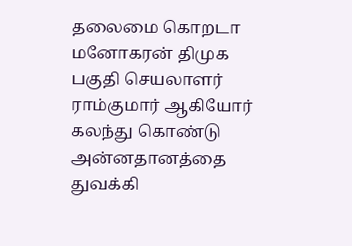தலைமை கொறடா மனோகரன் திமுக பகுதி செயலாளர் ராம்குமார் ஆகியோர் கலந்து கொண்டு அன்னதானத்தை துவக்கி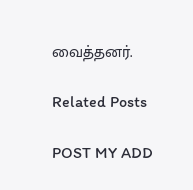வைத்தனர்.

Related Posts

POST MY ADD